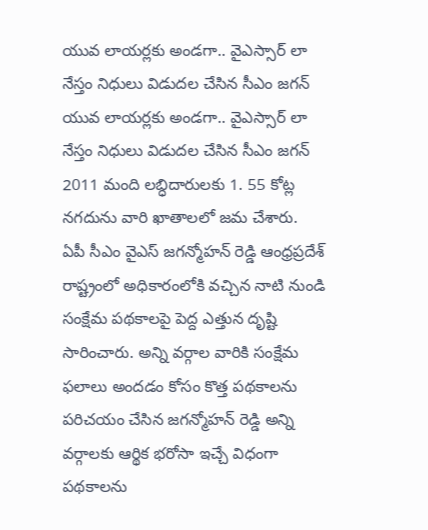యువ లాయర్లకు అండగా.. వైఎస్సార్ లా నేస్తం నిధులు విడుదల చేసిన సీఎం జగన్
యువ లాయర్లకు అండగా.. వైఎస్సార్ లా నేస్తం నిధులు విడుదల చేసిన సీఎం జగన్ 2011 మంది లబ్ధిదారులకు 1. 55 కోట్ల నగదును వారి ఖాతాలలో జమ చేశారు.
ఏపీ సీఎం వైఎస్ జగన్మోహన్ రెడ్డి ఆంధ్రప్రదేశ్ రాష్ట్రంలో అధికారంలోకి వచ్చిన నాటి నుండి సంక్షేమ పథకాలపై పెద్ద ఎత్తున దృష్టి సారించారు. అన్ని వర్గాల వారికి సంక్షేమ ఫలాలు అందడం కోసం కొత్త పథకాలను పరిచయం చేసిన జగన్మోహన్ రెడ్డి అన్ని వర్గాలకు ఆర్థిక భరోసా ఇచ్చే విధంగా పథకాలను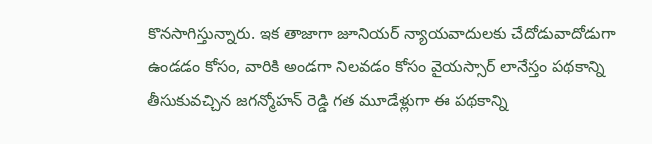కొనసాగిస్తున్నారు. ఇక తాజాగా జూనియర్ న్యాయవాదులకు చేదోడువాదోడుగా ఉండడం కోసం, వారికి అండగా నిలవడం కోసం వైయస్సార్ లానేస్తం పథకాన్ని తీసుకువచ్చిన జగన్మోహన్ రెడ్డి గత మూడేళ్లుగా ఈ పథకాన్ని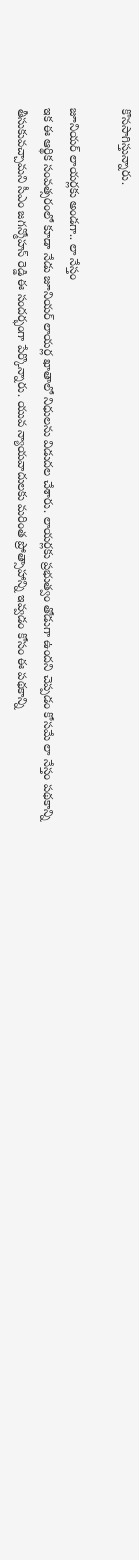కొనసాగిస్తున్నారు.

జూనియర్ లాయర్లకు అండగా.. లా నేస్తం
ఇక ఈ ఆర్థిక సంవత్సరంలో కూడా నేడు జూనియర్ లాయర్ల ఖాతాలో నిధులను విడుదల చేశారు. లాయర్లకు ప్రభుత్వం తోడుగా ఉందని చెప్పడం కోసమే లా నేస్తం పథకాన్ని తీసుకువచ్చామని సీఎం జగన్మోహన్ రెడ్డి ఈ సందర్భంగా పేర్కొన్నారు. యువ న్యాయవాదులకు మరింత ప్రోత్సాహాన్ని ఇవ్వడం కోసం ఈ పథకాన్ని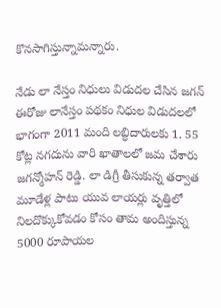కొనసాగిస్తున్నామన్నారు.

నేడు లా నేస్తం నిధులు విడుదల చేసిన జగన్
ఈరోజు లానేస్తం పథకం నిధుల విడుదలలో భాగంగా 2011 మంది లబ్ధిదారులకు 1. 55 కోట్ల నగదును వారి ఖాతాలలో జమ చేశారు జగన్మోహన్ రెడ్డి. లా డిగ్రీ తీసుకున్న తర్వాత మూడేళ్ల పాటు యువ లాయర్లు వృత్తిలో నిలదొక్కుకోవడం కోసం తామ అందిస్తున్న 5000 రూపాయల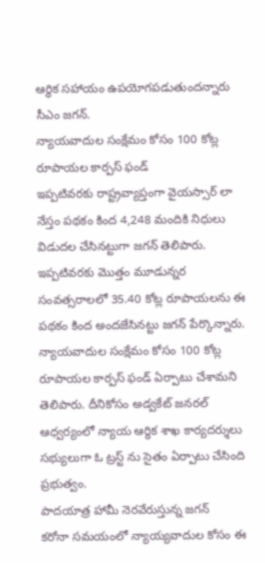ఆర్థిక సహాయం ఉపయోగపడుతుందన్నారు సీఎం జగన్.
న్యాయవాదుల సంక్షేమం కోసం 100 కోట్ల రూపాయల కార్పస్ ఫండ్
ఇప్పటివరకు రాష్ట్రవ్యాప్తంగా వైయస్సార్ లా నేస్తం పథకం కింద 4,248 మందికి నిధులు విడుదల చేసినట్టుగా జగన్ తెలిపారు. ఇప్పటివరకు మొత్తం మూడున్నర సంవత్సరాలలో 35.40 కోట్ల రూపాయలను ఈ పథకం కింద అందజేసినట్టు జగన్ పేర్కొన్నారు. న్యాయవాదుల సంక్షేమం కోసం 100 కోట్ల రూపాయల కార్పస్ ఫండ్ ఏర్పాటు చేశామని తెలిపారు. దీనికోసం అడ్వకేట్ జనరల్ ఆధ్వర్యంలో న్యాయ ఆర్థిక శాఖ కార్యదర్శులు సభ్యులుగా ఓ ట్రస్ట్ ను సైతం ఏర్పాటు చేసింది ప్రభుత్వం.
పాదయాత్ర హామీ నెరవేరుస్తున్న జగన్
కరోనా సమయంలో న్యాయ్యవాదుల కోసం ఈ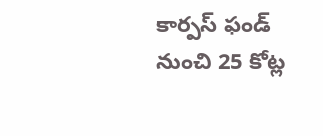కార్పస్ ఫండ్ నుంచి 25 కోట్ల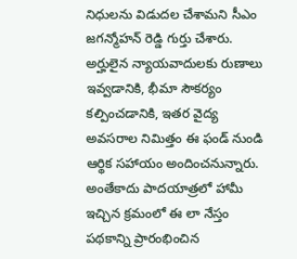నిధులను విడుదల చేశామని సీఎం జగన్మోహన్ రెడ్డి గుర్తు చేశారు. అర్హులైన న్యాయవాదులకు రుణాలు ఇవ్వడానికి, భీమా సౌకర్యం కల్పించడానికి, ఇతర వైద్య అవసరాల నిమిత్తం ఈ ఫండ్ నుండి ఆర్థిక సహాయం అందించనున్నారు. అంతేకాదు పాదయాత్రలో హామీ ఇచ్చిన క్రమంలో ఈ లా నేస్తం పథకాన్ని ప్రారంభించిన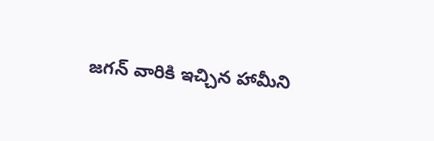జగన్ వారికి ఇచ్చిన హామీని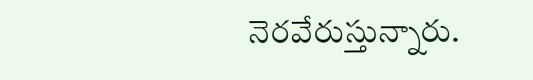నెరవేరుస్తున్నారు.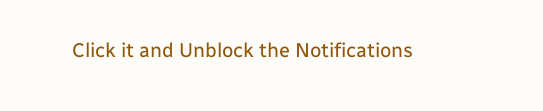Click it and Unblock the Notifications